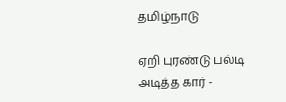தமிழ்நாடு

ஏறி புரண்டு பல்டி அடித்த கார் -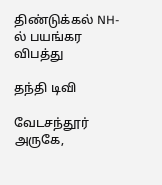திண்டுக்கல் NH-ல் பயங்கர விபத்து

தந்தி டிவி

வேடசந்தூர் அருகே,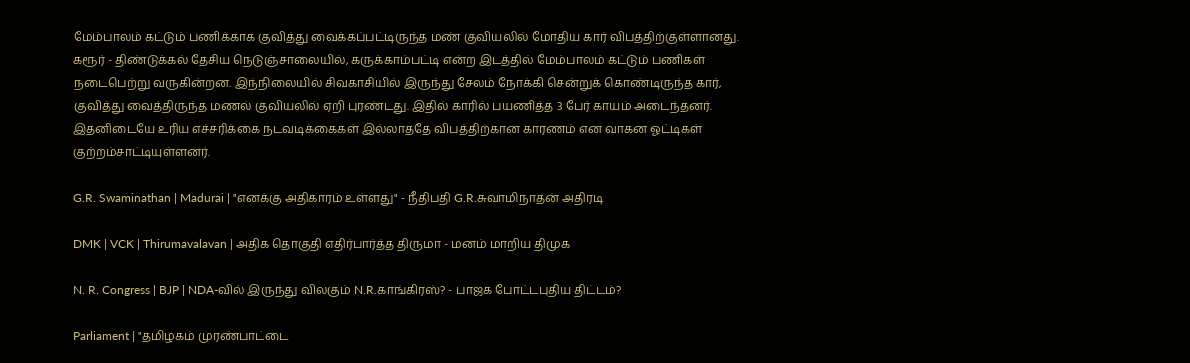மேம்பாலம் கட்டும் பணிக்காக குவித்து வைக்கப்பட்டிருந்த மண் குவியலில் மோதிய கார் விபத்திற்குள்ளானது. கரூர் - திண்டுக்கல் தேசிய நெடுஞ்சாலையில், கருக்காம்பட்டி என்ற இடத்தில் மேம்பாலம் கட்டும் பணிகள் நடைபெற்று வருகின்றன. இந்நிலையில் சிவகாசியில் இருந்து சேலம் நோக்கி சென்றுக் கொண்டிருந்த கார், குவித்து வைத்திருந்த மணல் குவியலில் ஏறி புரண்டது. இதில் காரில் பயணித்த 3 பேர் காயம் அடைந்தனர். இதனிடையே உரிய எச்சரிக்கை நடவடிக்கைகள் இல்லாததே விபத்திற்கான காரணம் என வாகன ஓட்டிகள் குற்றம்சாட்டியுள்ளனர்.

G.R. Swaminathan | Madurai | "எனக்கு அதிகாரம் உள்ளது" - நீதிபதி G.R.சுவாமிநாதன் அதிரடி

DMK | VCK | Thirumavalavan | அதிக தொகுதி எதிர்பார்த்த திருமா - மனம் மாறிய திமுக

N. R. Congress | BJP | NDA-வில் இருந்து விலகும் N.R.காங்கிரஸ்? - பாஜக போட்டபுதிய திட்டம்?

Parliament | "தமிழகம் முரண்பாட்டை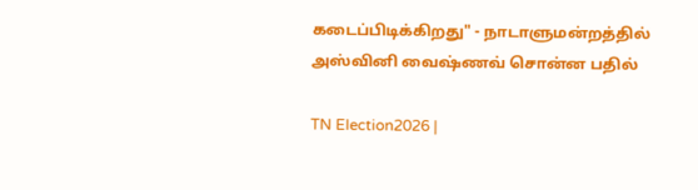கடைப்பிடிக்கிறது" - நாடாளுமன்றத்தில் அஸ்வினி வைஷ்ணவ் சொன்ன பதில்

TN Election2026 |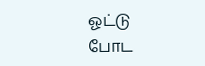ஓட்டு போட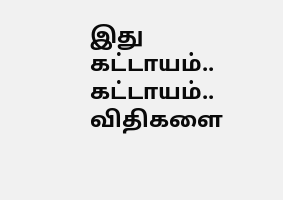இது கட்டாயம்.. கட்டாயம்.. விதிகளை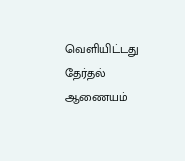வெளியிட்டது தேர்தல் ஆணையம்